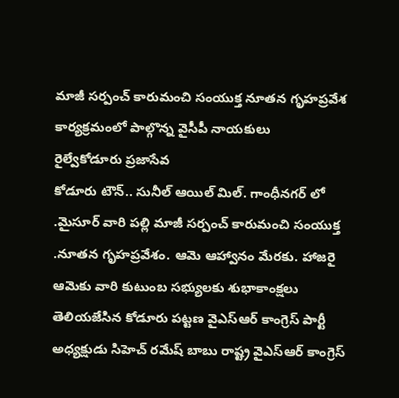మాజీ సర్పంచ్ కారుమంచి సంయుక్త నూతన గృహప్రవేశ కార్యక్రమంలో పాల్గొన్న వైసీపీ నాయకులు
రైల్వేకోడూరు ప్రజాసేవ
కోడూరు టౌన్.. సునీల్ ఆయిల్ మిల్. గాంధీనగర్ లో .మైసూర్ వారి పల్లి మాజీ సర్పంచ్ కారుమంచి సంయుక్త .నూతన గృహప్రవేశం. ఆమె ఆహ్వానం మేరకు. హాజరై ఆమెకు వారి కుటుంబ సభ్యులకు శుభాకాంక్షలు తెలియజేసిన కోడూరు పట్టణ వైఎస్ఆర్ కాంగ్రెస్ పార్టీ అధ్యక్షుడు సిహెచ్ రమేష్ బాబు రాష్ట్ర వైఎస్ఆర్ కాంగ్రెస్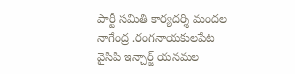పార్టీ సమితి కార్యదర్శి మందల నాగేంద్ర .రంగనాయకులపేట వైసిపి ఇన్చార్జ్ యనమల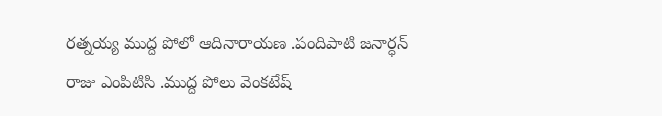రత్నయ్య ముద్ద పోలో ఆదినారాయణ .పందిపాటి జనార్ధన్ రాజు ఎంపిటిసి .ముద్ద పోలు వెంకటేష్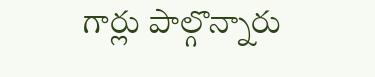గార్లు పాల్గొన్నారు